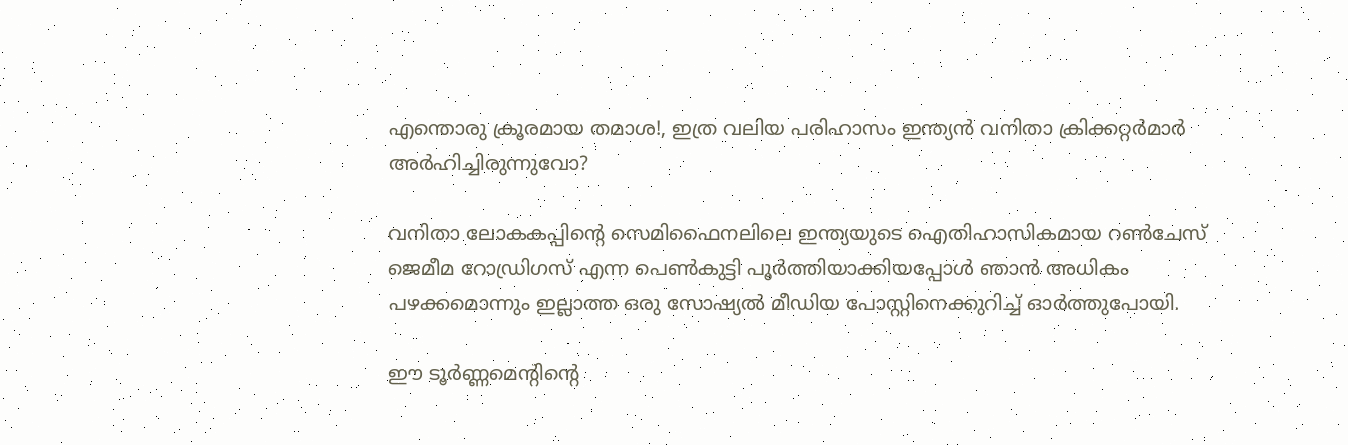എന്തൊരു ക്രൂരമായ തമാശ!, ഇത്ര വലിയ പരിഹാസം ഇന്ത്യൻ വനിതാ ക്രിക്കറ്റർമാർ അർഹിച്ചിരുന്നുവോ?

വനിതാ ലോകകപ്പിൻ്റെ സെമിഫൈനലിലെ ഇന്ത്യയുടെ ഐതിഹാസികമായ റൺചേസ് ജെമീമ റോഡ്രിഗസ് എന്ന പെൺകുട്ടി പൂർത്തിയാക്കിയപ്പോൾ ഞാൻ അധികം പഴക്കമൊന്നും ഇല്ലാത്ത ഒരു സോഷ്യൽ മീഡിയ പോസ്റ്റിനെക്കുറിച്ച് ഓർത്തുപോയി.

ഈ ടൂർണ്ണമെൻ്റിൻ്റെ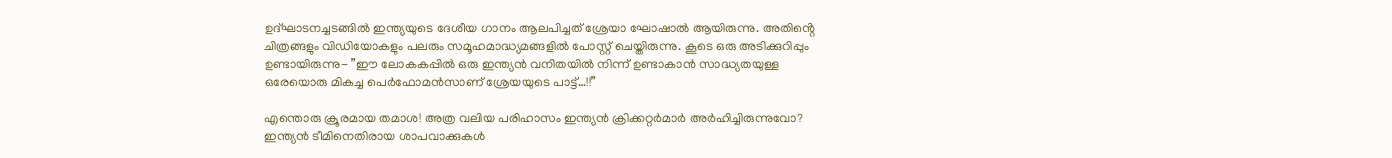ഉദ്ഘാടനച്ചടങ്ങിൽ ഇന്ത്യയുടെ ദേശീയ ഗാനം ആലപിച്ചത് ശ്രേയാ ഘോഷാൽ ആയിരുന്നു. അതിൻ്റെ ചിത്രങ്ങളും വിഡിയോകളും പലരും സമൂഹമാദ്ധ്യമങ്ങളിൽ പോസ്റ്റ് ചെയ്തിരുന്നു. കൂടെ ഒരു അടിക്കുറിപ്പും ഉണ്ടായിരുന്നു- ”ഈ ലോകകപ്പിൽ ഒരു ഇന്ത്യൻ വനിതയിൽ നിന്ന് ഉണ്ടാകാൻ സാദ്ധ്യതയുള്ള ഒരേയൊരു മികച്ച പെർഫോമൻസാണ് ശ്രേയയുടെ പാട്ട്…!!”

എന്തൊരു ക്രൂരമായ തമാശ! അത്ര വലിയ പരിഹാസം ഇന്ത്യൻ ക്രിക്കറ്റർമാർ അർഹിച്ചിരുന്നുവോ? ഇന്ത്യൻ ടീമിനെതിരായ ശാപവാക്കുകൾ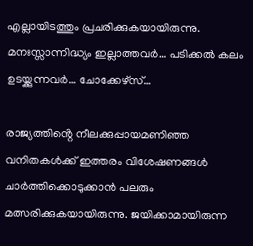എല്ലായിടത്തും പ്രചരിക്കുകയായിരുന്നു. മനഃസ്സാന്നിദ്ധ്യം ഇല്ലാത്തവർ… പടിക്കൽ കലം ഉടയ്ക്കുന്നവർ… ചോക്കേഴ്സ്…

രാജ്യത്തിൻ്റെ നീലക്കുപ്പായമണിഞ്ഞ വനിതകൾക്ക് ഇത്തരം വിശേഷണങ്ങൾ ചാർത്തിക്കൊടുക്കാൻ പലരും മത്സരിക്കുകയായിരുന്നു. ജയിക്കാമായിരുന്ന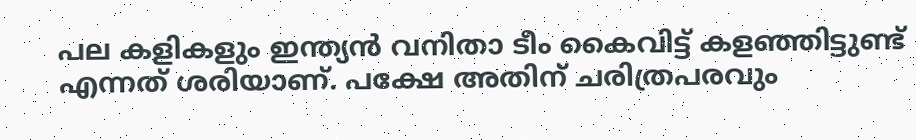പല കളികളും ഇന്ത്യൻ വനിതാ ടീം കൈവിട്ട് കളഞ്ഞിട്ടുണ്ട് എന്നത് ശരിയാണ്. പക്ഷേ അതിന് ചരിത്രപരവും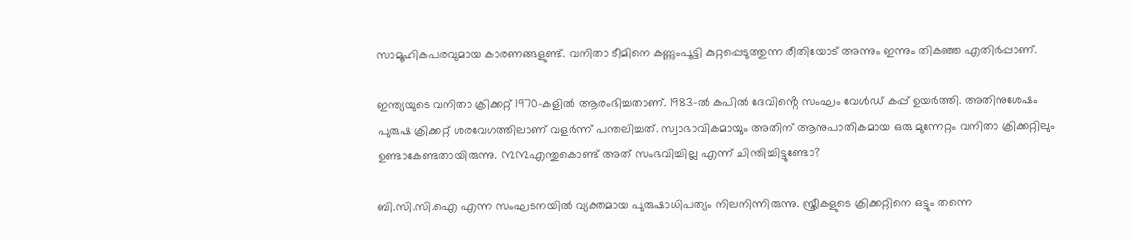സാമൂഹികപരവുമായ കാരണങ്ങളുണ്ട്. വനിതാ ടീമിനെ കണ്ണുംപൂട്ടി കുറ്റപ്പെടുത്തുന്ന രീതിയോട് അന്നും ഇന്നും തികഞ്ഞ എതിർപ്പാണ്.

ഇന്ത്യയുടെ വനിതാ ക്രിക്കറ്റ് 1970-കളിൽ ആരംഭിച്ചതാണ്. 1983-ൽ കപിൽ ദേവിൻ്റെ സംഘം വേൾഡ് കപ്പ് ഉയർത്തി. അതിനുശേഷം പുരുഷ ക്രിക്കറ്റ് ശരവേഗത്തിലാണ് വളർന്ന് പന്തലിച്ചത്. സ്വാഭാവികമായും അതിന് ആനുപാതികമായ ഒരു മുന്നേറ്റം വനിതാ ക്രിക്കറ്റിലും ഉണ്ടാകേണ്ടതായിരുന്നു. ൩൩എന്തുകൊണ്ട് അത് സംഭവിച്ചില്ല എന്ന് ചിന്തിച്ചിട്ടുണ്ടോ?

ബി.സി.സി.ഐ എന്ന സംഘടനയിൽ വ്യക്തമായ പുരുഷാധിപത്യം നിലനിന്നിരുന്നു. സ്ത്രീകളുടെ ക്രിക്കറ്റിനെ ഒട്ടും തന്നെ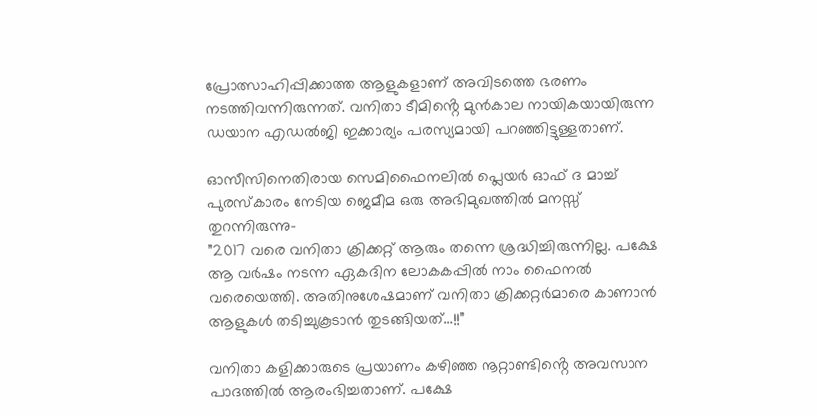പ്രോത്സാഹിപ്പിക്കാത്ത ആളുകളാണ് അവിടത്തെ ഭരണം നടത്തിവന്നിരുന്നത്. വനിതാ ടീമിൻ്റെ മുൻകാല നായികയായിരുന്ന ഡയാന എഡൽജി ഇക്കാര്യം പരസ്യമായി പറഞ്ഞിട്ടുള്ളതാണ്.

ഓസീസിനെതിരായ സെമിഫൈനലിൽ പ്ലെയർ ഓഫ് ദ മാച്ച് പുരസ്കാരം നേടിയ ജെമീമ ഒരു അഭിമുഖത്തിൽ മനസ്സ് തുറന്നിരുന്നു-
”2017 വരെ വനിതാ ക്രിക്കറ്റ് ആരും തന്നെ ശ്രദ്ധിച്ചിരുന്നില്ല. പക്ഷേ ആ വർഷം നടന്ന ഏകദിന ലോകകപ്പിൽ നാം ഫൈനൽ വരെയെത്തി. അതിനുശേഷമാണ് വനിതാ ക്രിക്കറ്റർമാരെ കാണാൻ ആളുകൾ തടിച്ചുകൂടാൻ തുടങ്ങിയത്…!!”

വനിതാ കളിക്കാരുടെ പ്രയാണം കഴിഞ്ഞ നൂറ്റാണ്ടിൻ്റെ അവസാന പാദത്തിൽ ആരംഭിച്ചതാണ്. പക്ഷേ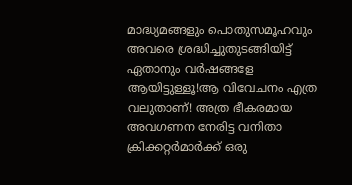മാദ്ധ്യമങ്ങളും പൊതുസമൂഹവും അവരെ ശ്രദ്ധിച്ചുതുടങ്ങിയിട്ട് ഏതാനും വർഷങ്ങളേ ആയിട്ടുള്ളൂ!ആ വിവേചനം എത്ര വലുതാണ്! അത്ര ഭീകരമായ അവഗണന നേരിട്ട വനിതാ ക്രിക്കറ്റർമാർക്ക് ഒരു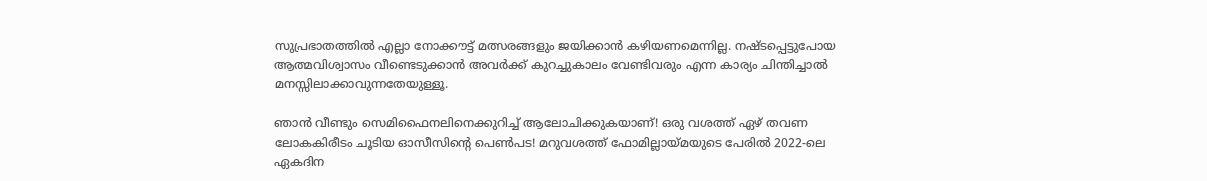സുപ്രഭാതത്തിൽ എല്ലാ നോക്കൗട്ട് മത്സരങ്ങളും ജയിക്കാൻ കഴിയണമെന്നില്ല. നഷ്ടപ്പെട്ടുപോയ ആത്മവിശ്വാസം വീണ്ടെടുക്കാൻ അവർക്ക് കുറച്ചുകാലം വേണ്ടിവരും എന്ന കാര്യം ചിന്തിച്ചാൽ മനസ്സിലാക്കാവുന്നതേയുള്ളൂ.

ഞാൻ വീണ്ടും സെമിഫൈനലിനെക്കുറിച്ച് ആലോചിക്കുകയാണ്! ഒരു വശത്ത് ഏഴ് തവണ ലോകകിരീടം ചൂടിയ ഓസീസിൻ്റെ പെൺപട! മറുവശത്ത് ഫോമില്ലായ്മയുടെ പേരിൽ 2022-ലെ ഏകദിന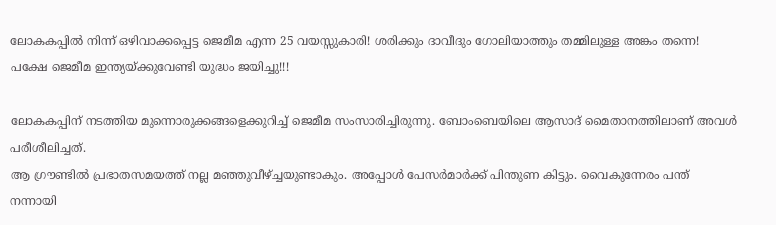ലോകകപ്പിൽ നിന്ന് ഒഴിവാക്കപ്പെട്ട ജെമീമ എന്ന 25 വയസ്സുകാരി! ശരിക്കും ദാവീദും ഗോലിയാത്തും തമ്മിലുള്ള അങ്കം തന്നെ! പക്ഷേ ജെമീമ ഇന്ത്യയ്ക്കുവേണ്ടി യുദ്ധം ജയിച്ചു!!!

ലോകകപ്പിന് നടത്തിയ മുന്നൊരുക്കങ്ങളെക്കുറിച്ച് ജെമീമ സംസാരിച്ചിരുന്നു. ബോംബെയിലെ ആസാദ് മൈതാനത്തിലാണ് അവൾ പരീശീലിച്ചത്.
ആ ഗ്രൗണ്ടിൽ പ്രഭാതസമയത്ത് നല്ല മഞ്ഞുവീഴ്ച്ചയുണ്ടാകും. അപ്പോൾ പേസർമാർക്ക് പിന്തുണ കിട്ടും. വൈകുന്നേരം പന്ത് നന്നായി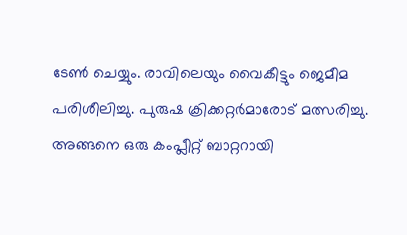ടേൺ ചെയ്യും. രാവിലെയും വൈകീട്ടും ജെമീമ പരിശീലിച്ചു. പുരുഷ ക്രിക്കറ്റർമാരോട് മത്സരിച്ചു. അങ്ങനെ ഒരു കംപ്ലീറ്റ് ബാറ്ററായി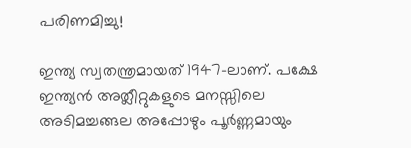പരിണമിച്ചു!

ഇന്ത്യ സ്വതന്ത്രമായത് 1947-ലാണ്. പക്ഷേ ഇന്ത്യൻ അത്ലീറ്റുകളുടെ മനസ്സിലെ അടിമച്ചങ്ങല അപ്പോഴും പൂർണ്ണമായും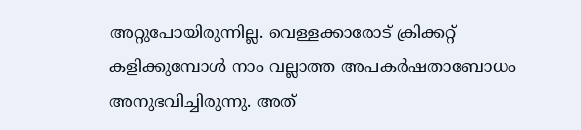അറ്റുപോയിരുന്നില്ല. വെള്ളക്കാരോട് ക്രിക്കറ്റ് കളിക്കുമ്പോൾ നാം വല്ലാത്ത അപകർഷതാബോധം അനുഭവിച്ചിരുന്നു. അത്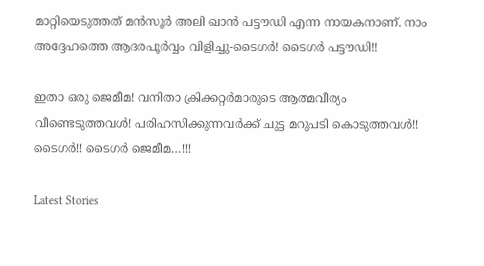മാറ്റിയെടുത്തത് മൻസൂർ അലി ഖാൻ പട്ടൗഡി എന്ന നായകനാണ്. നാം അദ്ദേഹത്തെ ആദരപൂർവ്വം വിളിച്ചു-ടൈഗർ! ടൈഗർ പട്ടൗഡി!!

ഇതാ ഒരു ജെമീമ! വനിതാ ക്രിക്കറ്റർമാരുടെ ആത്മവീര്യം വീണ്ടെടുത്തവൾ! പരിഹസിക്കുന്നവർക്ക് ചുട്ട മറുപടി കൊടുത്തവൾ!! ടൈഗർ!! ടൈഗർ ജെമീമ…!!!

Latest Stories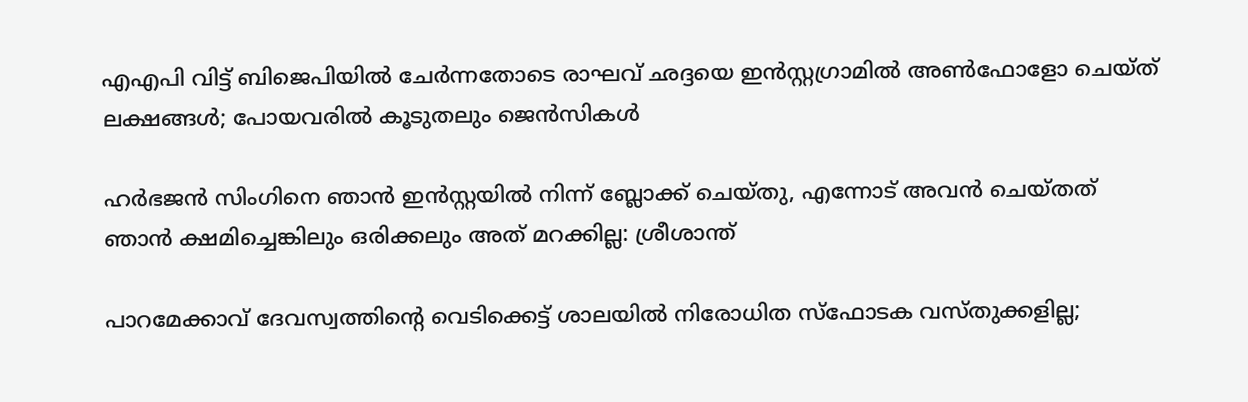എഎപി വിട്ട് ബിജെപിയിൽ ചേർന്നതോടെ രാഘവ് ഛദ്ദയെ ഇൻസ്റ്റഗ്രാമിൽ അൺഫോളോ ചെയ്ത് ലക്ഷങ്ങൾ; പോയവരിൽ കൂടുതലും ജെന്‍സികൾ

ഹർഭജൻ സിംഗിനെ ഞാൻ ഇൻസ്റ്റയിൽ നിന്ന് ബ്ലോക്ക് ചെയ്തു, എന്നോട് അവൻ ചെയ്തത് ഞാൻ ക്ഷമിച്ചെങ്കിലും ഒരിക്കലും അത് മറക്കില്ല: ശ്രീശാന്ത്

പാറമേക്കാവ് ദേവസ്വത്തിന്റെ വെടിക്കെട്ട് ശാലയിൽ നിരോധിത സ്ഫോടക വസ്തുക്കളില്ല;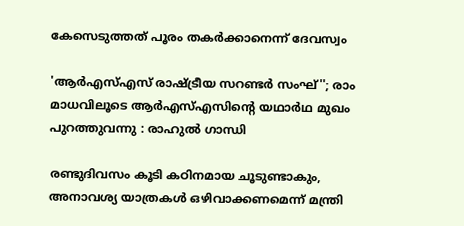കേസെടുത്തത് പൂരം തകർക്കാനെന്ന് ദേവസ്വം

'ആർഎസ്എസ് രാഷ്ട്രീയ സറണ്ടർ സംഘ്''; രാം മാധവിലൂടെ ആർഎസ്എസിന്റെ യഥാർഥ മുഖം പുറത്തുവന്നു : രാഹുൽ ഗാന്ധി

രണ്ടുദിവസം കൂടി കഠിനമായ ചൂടുണ്ടാകും, അനാവശ്യ യാത്രകള്‍ ഒഴിവാക്കണമെന്ന് മന്ത്രി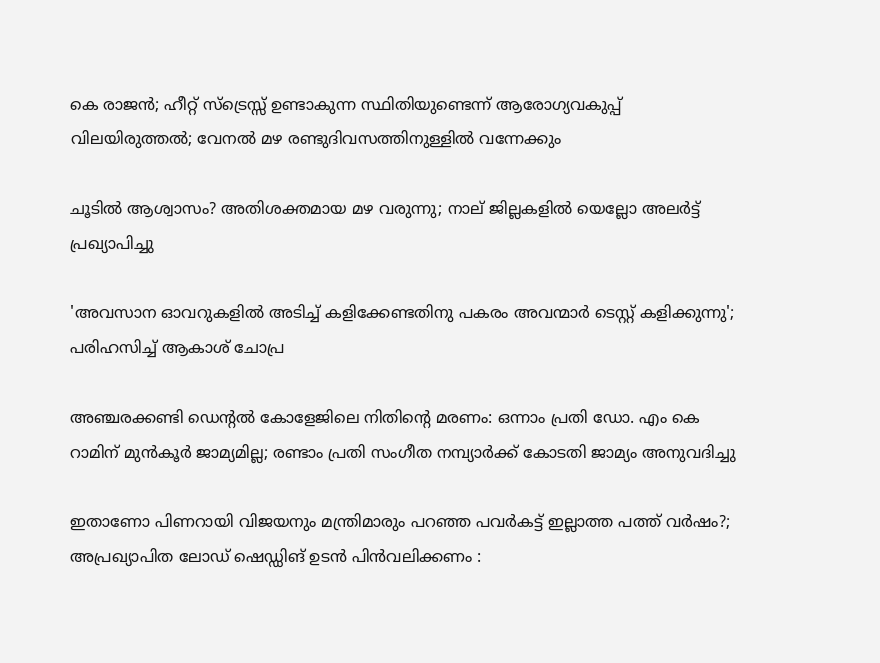കെ രാജന്‍; ഹീറ്റ് സ്‌ട്രെസ്സ് ഉണ്ടാകുന്ന സ്ഥിതിയുണ്ടെന്ന് ആരോഗ്യവകുപ്പ് വിലയിരുത്തല്‍; വേനല്‍ മഴ രണ്ടുദിവസത്തിനുള്ളില്‍ വന്നേക്കും

ചൂടിൽ ആശ്വാസം? അതിശക്തമായ മഴ വരുന്നു; നാല് ജില്ലകളിൽ യെല്ലോ അലർട്ട് പ്രഖ്യാപിച്ചു

'അവസാന ഓവറുകളിൽ അടിച്ച് കളിക്കേണ്ടതിനു പകരം അവന്മാർ ടെസ്റ്റ് കളിക്കുന്നു'; പരിഹസിച്ച് ആകാശ് ചോപ്ര

അഞ്ചരക്കണ്ടി ഡെന്റല്‍ കോളേജിലെ നിതിന്റെ മരണം: ഒന്നാം പ്രതി ഡോ. എം കെ റാമിന് മുന്‍കൂര്‍ ജാമ്യമില്ല; രണ്ടാം പ്രതി സംഗീത നമ്പ്യാര്‍ക്ക് കോടതി ജാമ്യം അനുവദിച്ചു

ഇതാണോ പിണറായി വിജയനും മന്ത്രിമാരും പറഞ്ഞ പവർകട്ട് ഇല്ലാത്ത പത്ത് വർഷം?; അപ്രഖ്യാപിത ലോഡ് ഷെഡ്ഡിങ് ഉടൻ പിൻവലിക്കണം :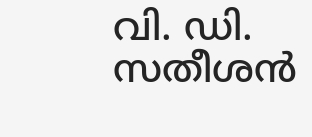വി. ഡി. സതീശൻ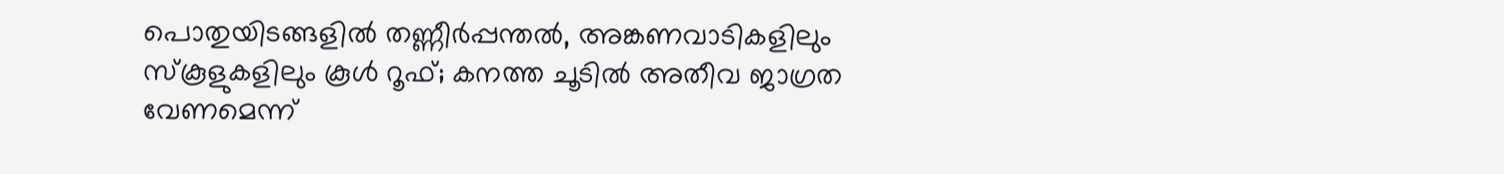പൊതുയിടങ്ങളിൽ തണ്ണീർപ്പന്തൽ, അങ്കണവാടികളിലും സ്കൂളുകളിലും കൂൾ റൂഫ്; കനത്ത ചൂടിൽ അതീവ ജാഗ്രത വേണമെന്ന്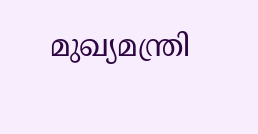മുഖ്യമന്ത്രി